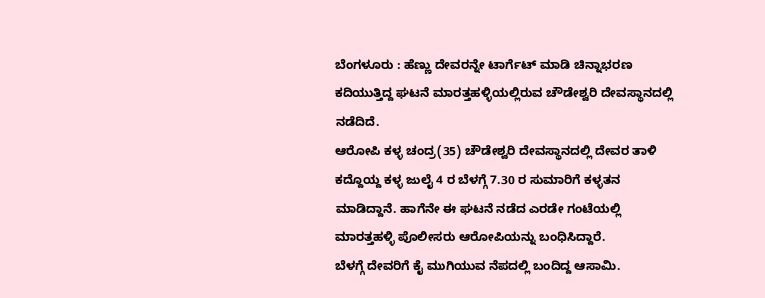ಬೆಂಗಳೂರು : ಹೆಣ್ಣು ದೇವರನ್ನೇ ಟಾರ್ಗೆಟ್ ಮಾಡಿ ಚಿನ್ನಾಭರಣ ಕದಿಯುತ್ತಿದ್ದ ಘಟನೆ ಮಾರತ್ತಹಳ್ಳಿಯಲ್ಲಿರುವ ಚೌಡೇಶ್ವರಿ ದೇವಸ್ಥಾನದಲ್ಲಿ ನಡೆದಿದೆ.
ಆರೋಪಿ ಕಳ್ಳ ಚಂದ್ರ(35) ಚೌಡೇಶ್ವರಿ ದೇವಸ್ಥಾನದಲ್ಲಿ ದೇವರ ತಾಳಿ ಕದ್ದೊಯ್ದ ಕಳ್ಳ ಜುಲೈ 4 ರ ಬೆಳಗ್ಗೆ 7.30 ರ ಸುಮಾರಿಗೆ ಕಳ್ಳತನ ಮಾಡಿದ್ದಾನೆ. ಹಾಗೆನೇ ಈ ಘಟನೆ ನಡೆದ ಎರಡೇ ಗಂಟೆಯಲ್ಲಿ ಮಾರತ್ತಹಳ್ಳಿ ಪೊಲೀಸರು ಆರೋಪಿಯನ್ನು ಬಂಧಿಸಿದ್ದಾರೆ.
ಬೆಳಗ್ಗೆ ದೇವರಿಗೆ ಕೈ ಮುಗಿಯುವ ನೆಪದಲ್ಲಿ ಬಂದಿದ್ದ ಆಸಾಮಿ.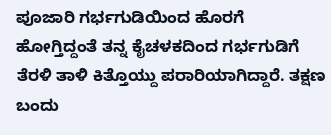ಪೂಜಾರಿ ಗರ್ಭಗುಡಿಯಿಂದ ಹೊರಗೆ ಹೋಗ್ತಿದ್ದಂತೆ ತನ್ನ ಕೈಚಳಕದಿಂದ ಗರ್ಭಗುಡಿಗೆ ತೆರಳಿ ತಾಳಿ ಕಿತ್ತೊಯ್ದು ಪರಾರಿಯಾಗಿದ್ದಾರೆ. ತಕ್ಷಣ ಬಂದು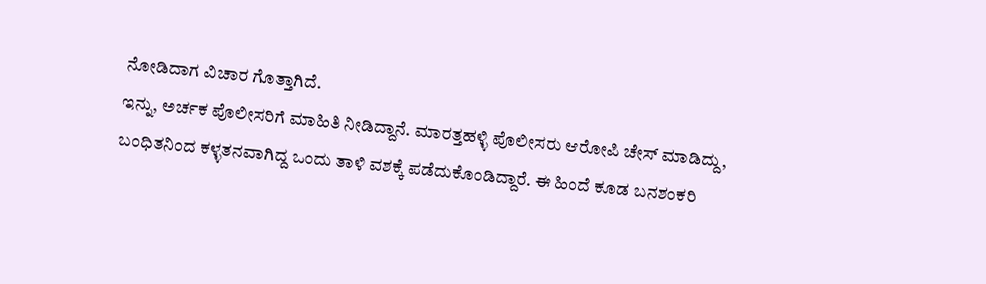ನೋಡಿದಾಗ ವಿಚಾರ ಗೊತ್ತಾಗಿದೆ.
ಇನ್ನು, ಅರ್ಚಕ ಪೊಲೀಸರಿಗೆ ಮಾಹಿತಿ ನೀಡಿದ್ದಾನೆ. ಮಾರತ್ತಹಳ್ಳಿ ಪೊಲೀಸರು ಆರೋಪಿ ಚೇಸ್ ಮಾಡಿದ್ದು, ಬಂಧಿತನಿಂದ ಕಳ್ಳತನವಾಗಿದ್ದ ಒಂದು ತಾಳಿ ವಶಕ್ಕೆ ಪಡೆದುಕೊಂಡಿದ್ದಾರೆ. ಈ ಹಿಂದೆ ಕೂಡ ಬನಶಂಕರಿ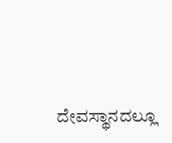ದೇವಸ್ಥಾನದಲ್ಲೂ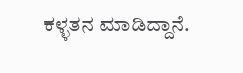ಕಳ್ಳತನ ಮಾಡಿದ್ದಾನೆ.